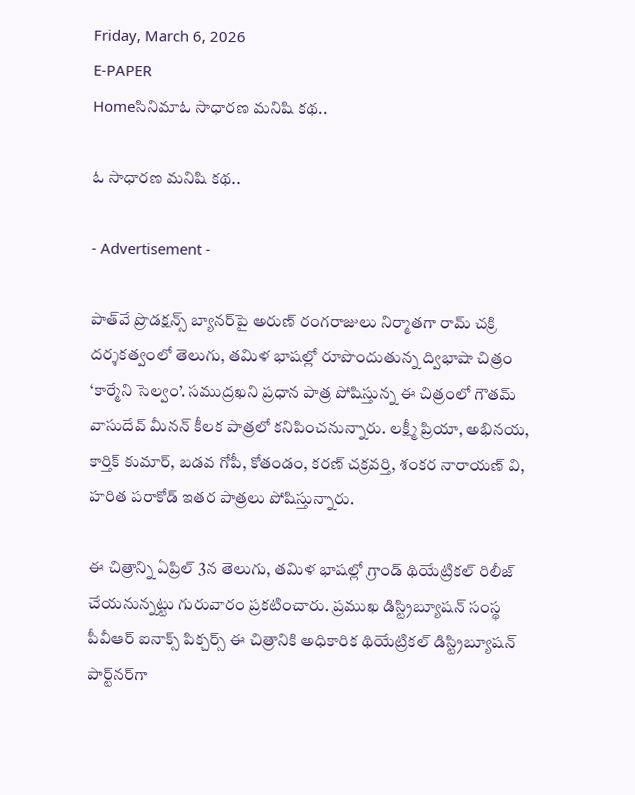Friday, March 6, 2026
E-PAPER
Homeసినిమాఓ సాధారణ మనిషి కథ..

ఓ సాధారణ మనిషి కథ..

- Advertisement -

పాత్‌వే ప్రొడక్షన్స్‌ బ్యానర్‌పై అరుణ్‌ రంగరాజులు నిర్మాతగా రామ్‌ చక్రి దర్శకత్వంలో తెలుగు, తమిళ భాషల్లో రూపొందుతున్న ద్విభాషా చిత్రం ‘కార్మేని సెల్వం’. సముద్రఖని ప్రధాన పాత్ర పోషిస్తున్న ఈ చిత్రంలో గౌతమ్‌ వాసుదేవ్‌ మీనన్‌ కీలక పాత్రలో కనిపించనున్నారు. లక్ష్మీ ప్రియా, అభినయ, కార్తిక్‌ కుమార్‌, బడవ గోపీ, కోతండం, కరణ్‌ చక్రవర్తి, శంకర నారాయణ్‌ వి, హరిత పరాకోడ్‌ ఇతర పాత్రలు పోషిస్తున్నారు.

ఈ చిత్రాన్ని ఏప్రిల్‌ 3న తెలుగు, తమిళ భాషల్లో గ్రాండ్‌ థియేట్రికల్‌ రిలీజ్‌ చేయనున్నట్టు గురువారం ప్రకటించారు. ప్రముఖ డిస్ట్రిబ్యూషన్‌ సంస్థ పీవీఆర్‌ ఐనాక్స్‌ పిక్చర్స్‌ ఈ చిత్రానికి అధికారిక థియేట్రికల్‌ డిస్ట్రిబ్యూషన్‌ పార్ట్‌నర్‌గా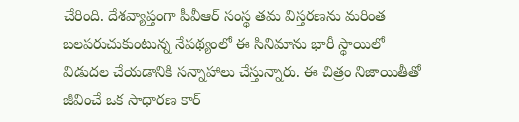చేరింది. దేశవ్యాప్తంగా పీవీఆర్‌ సంస్థ తమ విస్తరణను మరింత బలపరుచుకుంటున్న నేపథ్యంలో ఈ సినిమాను భారీ స్థాయిలో విడుదల చేయడానికి సన్నాహాలు చేస్తున్నారు. ఈ చిత్రం నిజాయితీతో జీవించే ఒక సాధారణ కార్‌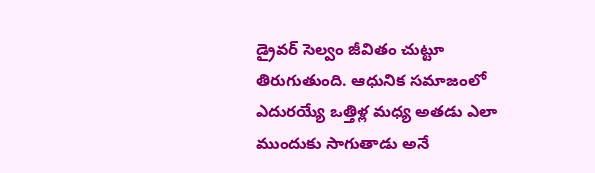డ్రైవర్‌ సెల్వం జీవితం చుట్టూ తిరుగుతుంది. ఆధునిక సమాజంలో ఎదురయ్యే ఒత్తిళ్ల మధ్య అతడు ఎలా ముందుకు సాగుతాడు అనే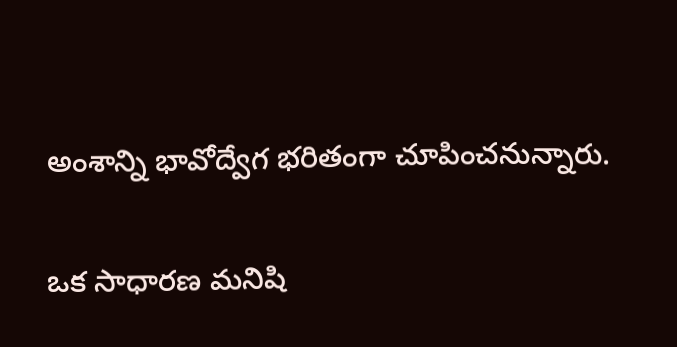అంశాన్ని భావోద్వేగ భరితంగా చూపించనున్నారు.

ఒక సాధారణ మనిషి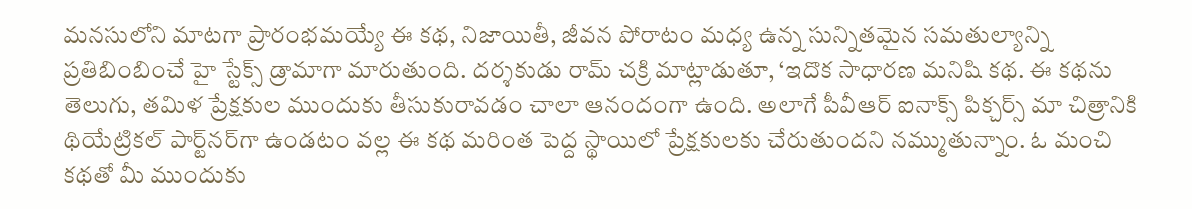మనసులోని మాటగా ప్రారంభమయ్యే ఈ కథ, నిజాయితీ, జీవన పోరాటం మధ్య ఉన్న సున్నితమైన సమతుల్యాన్ని ప్రతిబింబించే హై స్టేక్స్‌ డ్రామాగా మారుతుంది. దర్శకుడు రామ్‌ చక్రి మాట్లాడుతూ, ‘ఇదొక సాధారణ మనిషి కథ. ఈ కథను తెలుగు, తమిళ ప్రేక్షకుల ముందుకు తీసుకురావడం చాలా ఆనందంగా ఉంది. అలాగే పీవీఆర్‌ ఐనాక్స్‌ పిక్చర్స్‌ మా చిత్రానికి థియేట్రికల్‌ పార్ట్‌నర్‌గా ఉండటం వల్ల ఈ కథ మరింత పెద్ద స్థాయిలో ప్రేక్షకులకు చేరుతుందని నమ్ముతున్నాం. ఓ మంచి కథతో మీ ముందుకు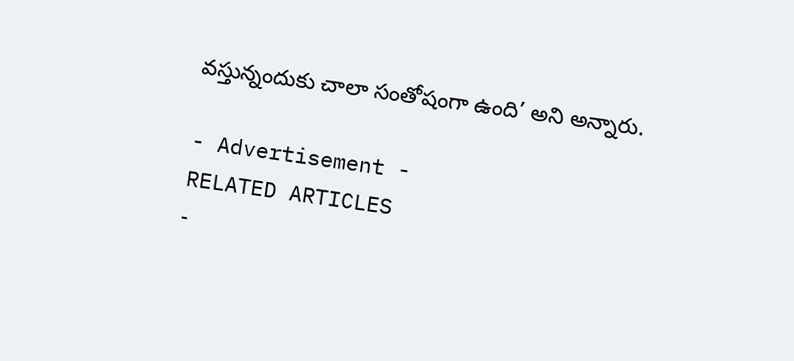వస్తున్నందుకు చాలా సంతోషంగా ఉంది’ అని అన్నారు.

- Advertisement -
RELATED ARTICLES
-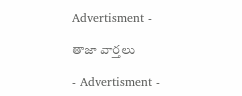Advertisment -

తాజా వార్తలు

- Advertisment -